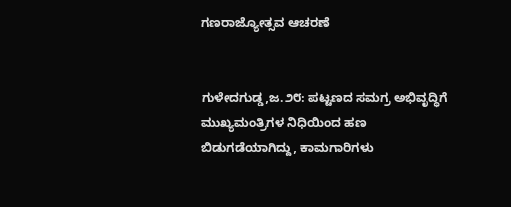ಗಣರಾಜ್ಯೋತ್ಸವ ಆಚರಣೆ


ಗುಳೇದಗುಡ್ಡ,ಜ.೨೮: ಪಟ್ಟಣದ ಸಮಗ್ರ ಅಭಿವೃದ್ಧಿಗೆ ಮುಖ್ಯಮಂತ್ರಿಗಳ ನಿಧಿಯಿಂದ ಹಣ ಬಿಡುಗಡೆಯಾಗಿದ್ದು, ಕಾಮಗಾರಿಗಳು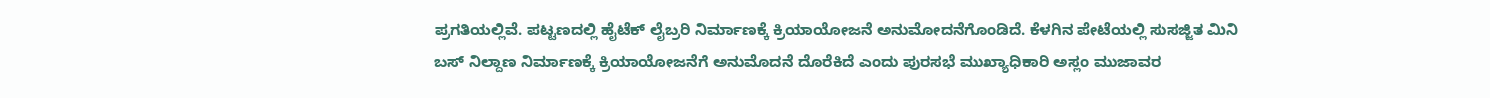ಪ್ರಗತಿಯಲ್ಲಿವೆ. ಪಟ್ಟಣದಲ್ಲಿ ಹೈಟೆಕ್ ಲೈಬ್ರರಿ ನಿರ್ಮಾಣಕ್ಕೆ ಕ್ರಿಯಾಯೋಜನೆ ಅನುಮೋದನೆಗೊಂಡಿದೆ. ಕೆಳಗಿನ ಪೇಟೆಯಲ್ಲಿ ಸುಸಜ್ಜಿತ ಮಿನಿ ಬಸ್ ನಿಲ್ದಾಣ ನಿರ್ಮಾಣಕ್ಕೆ ಕ್ರಿಯಾಯೋಜನೆಗೆ ಅನುಮೊದನೆ ದೊರೆಕಿದೆ ಎಂದು ಪುರಸಭೆ ಮುಖ್ಯಾಧಿಕಾರಿ ಅಸ್ಲಂ ಮುಜಾವರ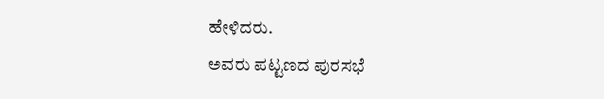ಹೇಳಿದರು.
ಅವರು ಪಟ್ಟಣದ ಪುರಸಭೆ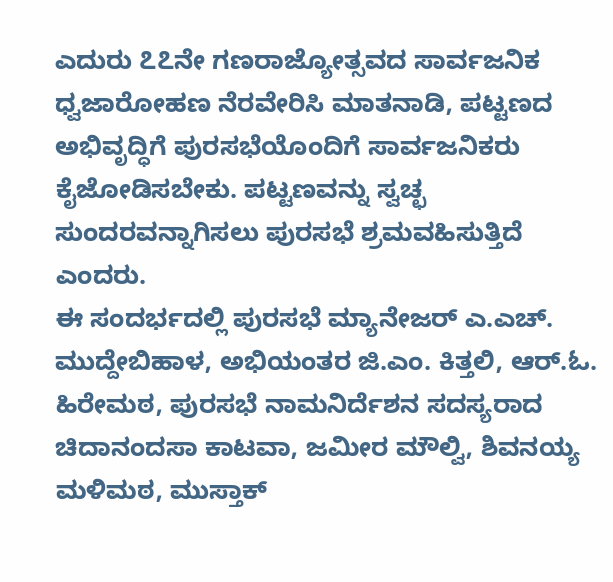ಎದುರು ೭೭ನೇ ಗಣರಾಜ್ಯೋತ್ಸವದ ಸಾರ್ವಜನಿಕ ಧ್ವಜಾರೋಹಣ ನೆರವೇರಿಸಿ ಮಾತನಾಡಿ, ಪಟ್ಟಣದ ಅಭಿವೃದ್ಧಿಗೆ ಪುರಸಭೆಯೊಂದಿಗೆ ಸಾರ್ವಜನಿಕರು ಕೈಜೋಡಿಸಬೇಕು. ಪಟ್ಟಣವನ್ನು ಸ್ವಚ್ಛ ಸುಂದರವನ್ನಾಗಿಸಲು ಪುರಸಭೆ ಶ್ರಮವಹಿಸುತ್ತಿದೆ ಎಂದರು.
ಈ ಸಂದರ್ಭದಲ್ಲಿ ಪುರಸಭೆ ಮ್ಯಾನೇಜರ್ ಎ.ಎಚ್. ಮುದ್ದೇಬಿಹಾಳ, ಅಭಿಯಂತರ ಜಿ.ಎಂ. ಕಿತ್ತಲಿ, ಆರ್.ಓ. ಹಿರೇಮಠ, ಪುರಸಭೆ ನಾಮನಿರ್ದೆಶನ ಸದಸ್ಯರಾದ ಚಿದಾನಂದಸಾ ಕಾಟವಾ, ಜಮೀರ ಮೌಲ್ವಿ, ಶಿವನಯ್ಯ ಮಳಿಮಠ, ಮುಸ್ತಾಕ್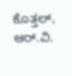ಕೊತ್ತಲ್, ಆರ್.ವಿ.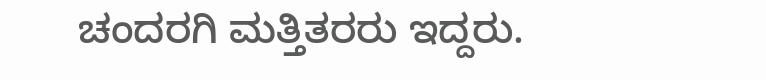ಚಂದರಗಿ ಮತ್ತಿತರರು ಇದ್ದರು.